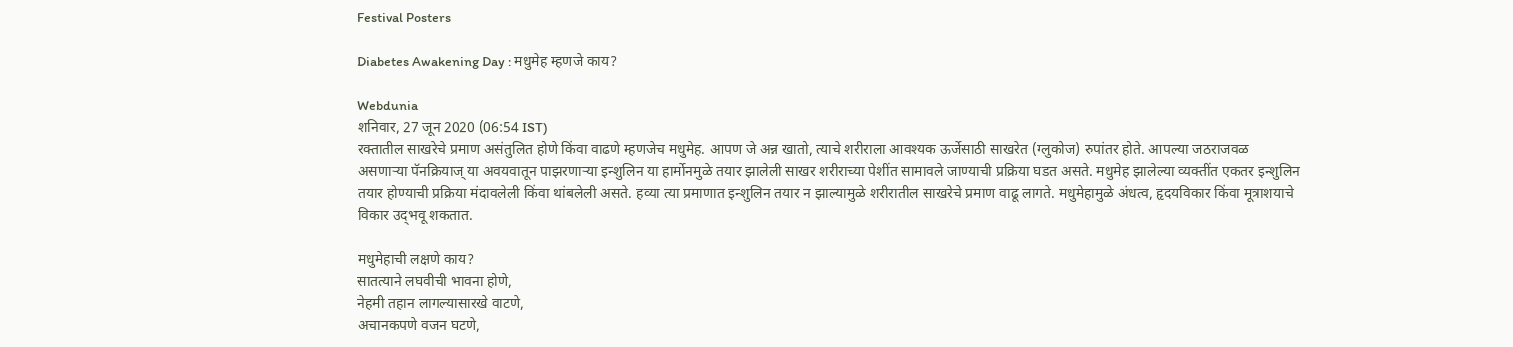Festival Posters

Diabetes Awakening Day : मधुमेह म्हणजे काय?

Webdunia
शनिवार, 27 जून 2020 (06:54 IST)
रक्तातील साखरेचे प्रमाण असंतुलित होणे किंवा वाढणे म्हणजेच मधुमेह. आपण जे अन्न खातो, त्याचे शरीराला आवश्यक ऊर्जेसाठी साखरेत (ग्लुकोज) रुपांतर होते. आपल्या जठराजवळ असणार्‍या पॅनक्रियाज् या अवयवातून पाझरणार्‍या इन्शुलिन या हार्मोनमुळे तयार झालेली साखर शरीराच्या पेशींत सामावले जाण्याची प्रक्रिया घडत असते. मधुमेह झालेल्या व्यक्तींत एकतर इन्शुलिन तयार होण्याची प्रक्रिया मंदावलेली किंवा थांबलेली असते. हव्या त्या प्रमाणात इन्शुलिन तयार न झाल्यामुळे शरीरातील साखरेचे प्रमाण वाढू लागते. मधुमेहामुळे अंधत्व, हृदयविकार किंवा मूत्राशयाचे विकार उद्‍भवू शकतात.

मधुमेहाची लक्षणे काय?
सातत्याने लघवीची भावना होणे,
नेहमी तहान लागल्यासारखे वाटणे,
अचानकपणे वजन घटणे,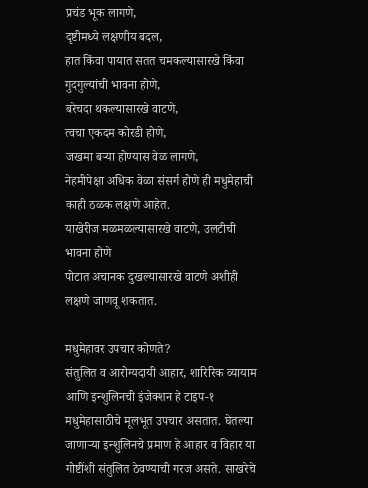प्रचंड भूक लागणे,
दृष्टीमध्ये लक्षणीय बदल,
हात किंवा पायात सतत चमकल्यासारखे किंवा गुदगुल्यांची भावना होणे,
बरेचदा थकल्यासारखे वाटणे,
त्वचा एकदम कोरडी होणे,
जखमा बर्‍या होण्यास वेळ लागणे,
नेहमीपेक्षा अधिक वेळा संसर्ग होणे ही मधुमेहाची काही ठळक लक्षणे आहेत.
याखेरीज मळमळल्यासारखे वाटणे, उलटीची भावना होणे
पोटात अचानक दुखल्यासारखे वाटणे अशीही लक्षणे जाणवू शकतात.

मधुमेहावर उपचार कोणते?
संतुलित व आरोग्यदायी आहार, शारिरिक व्यायाम आणि इन्शुलिनची इंजेक्शन हे टाइप-१ मधुमेहासाठीचे मूलभूत उपचार असतात. घेतल्या जाणार्‍या इन्शुलिनचे प्रमाण हे आहार व विहार या गोष्टींशी संतुलित ठेवण्याची गरज असते. साखरेचे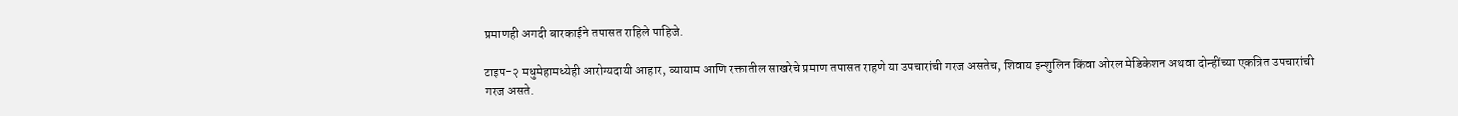प्रमाणही अगदी बारकाईने तपासत राहिले पाहिजे.

टाइप-२ मधुमेहामध्येही आरोग्यदायी आहार, व्यायाम आणि रक्तातील साखरेचे प्रमाण तपासत राहणे या उपचारांची गरज असतेच, शिवाय इन्शुलिन किंवा ओरल मेडिकेशन अथवा दोन्हींच्या एकत्रित उपचारांची गरज असते.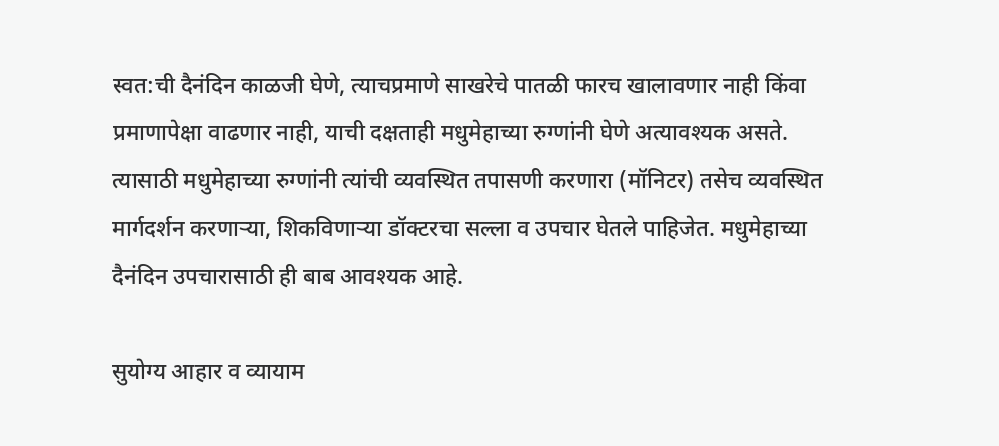स्वत:ची दैनंदिन काळजी घेणे, त्याचप्रमाणे साखरेचे पातळी फारच खालावणार नाही किंवा प्रमाणापेक्षा वाढणार नाही, याची दक्षताही मधुमेहाच्या रुग्णांनी घेणे अत्यावश्यक असते. त्यासाठी मधुमेहाच्या रुग्णांनी त्यांची व्यवस्थित तपासणी करणारा (मॉनिटर) तसेच व्यवस्थित मार्गदर्शन करणार्‍या, शिकविणार्‍या डॉक्टरचा सल्ला व उपचार घेतले पाहिजेत. मधुमेहाच्या दैनंदिन उपचारासाठी ही बाब आवश्यक आहे.

सुयोग्य आहार व व्यायाम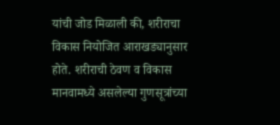यांची जोड मिळाली की, शरीराचा विकास नियोजित आराखड्यानुसार होते. शरीराची ठेवण व विकास मानवामध्ये असलेल्या गुणसूत्रांच्या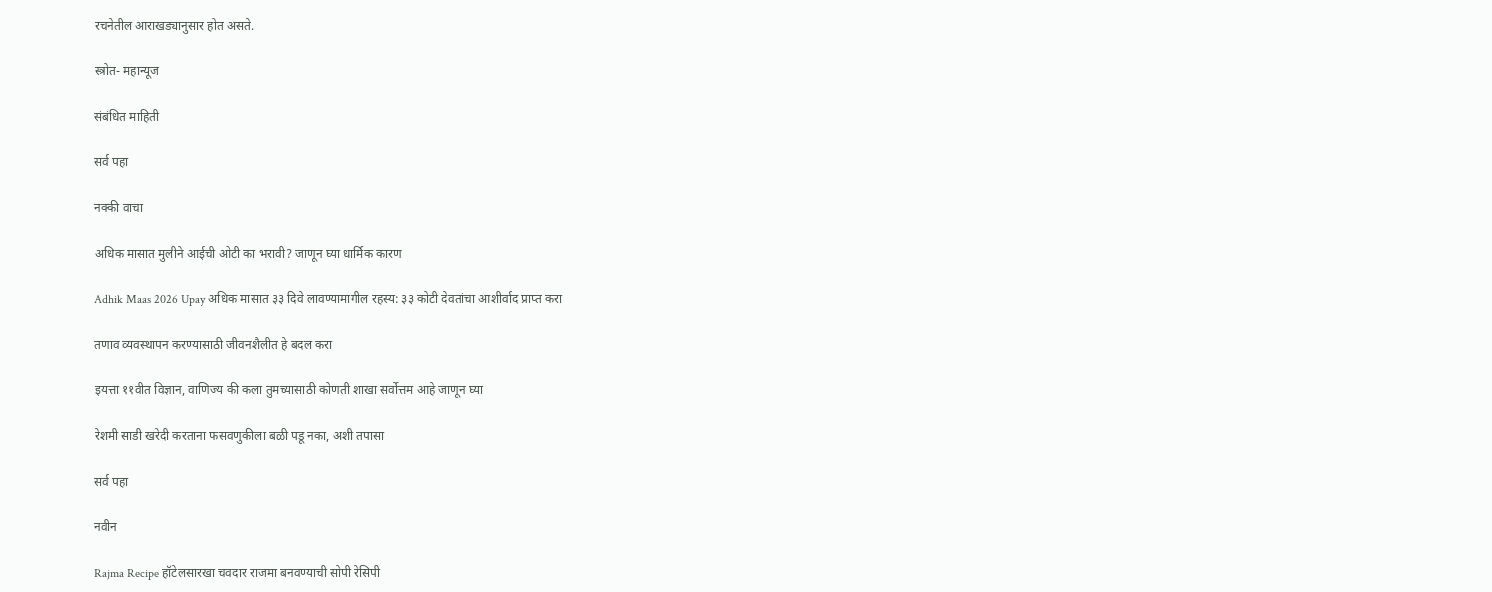रचनेतील आराखड्यानुसार होत असते.

स्त्रोत- महान्यूज

संबंधित माहिती

सर्व पहा

नक्की वाचा

अधिक मासात मुलीने आईची ओटी का भरावी? जाणून घ्या धार्मिक कारण

Adhik Maas 2026 Upay अधिक मासात ३३ दिवे लावण्यामागील रहस्य: ३३ कोटी देवतांचा आशीर्वाद प्राप्त करा

तणाव व्यवस्थापन करण्यासाठी जीवनशैलीत हे बदल करा

इयत्ता ११वीत विज्ञान, वाणिज्य की कला तुमच्यासाठी कोणती शाखा सर्वोत्तम आहे जाणून घ्या

रेशमी साडी खरेदी करताना फसवणुकीला बळी पडू नका, अशी तपासा

सर्व पहा

नवीन

Rajma Recipe हॉटेलसारखा चवदार राजमा बनवण्याची सोपी रेसिपी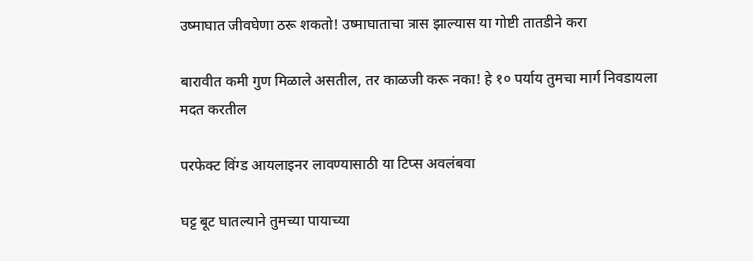उष्माघात जीवघेणा ठरू शकतो! उष्माघाताचा त्रास झाल्यास या गोष्टी तातडीने करा

बारावीत कमी गुण मिळाले असतील, तर काळजी करू नका! हे १० पर्याय तुमचा मार्ग निवडायला मदत करतील

परफेक्ट विंग्ड आयलाइनर लावण्यासाठी या टिप्स अवलंबवा

घट्ट बूट घातल्याने तुमच्या पायाच्या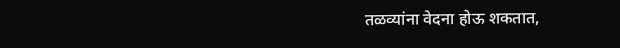तळव्यांना वेदना होऊ शकतात,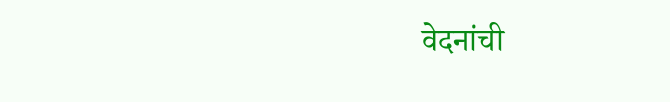वेदनांची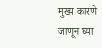मुख्य कारणे जाणून घ्या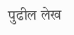पुढील लेख